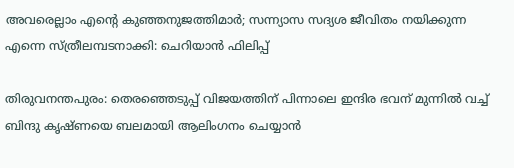അവരെല്ലാം എന്റെ കുഞ്ഞനുജത്തിമാർ; സന്ന്യാസ സദ്യശ ജീവിതം നയിക്കുന്ന എന്നെ സ്ത്രീലമ്പടനാക്കി: ചെറിയാൻ ഫിലിപ്പ്

തിരുവനന്തപുരം: തെരഞ്ഞെടുപ്പ് വിജയത്തിന് പിന്നാലെ ഇന്ദിര ഭവന് മുന്നിൽ വച്ച് ബിന്ദു കൃഷ്ണയെ ബലമായി ആലിംഗനം ചെയ്യാൻ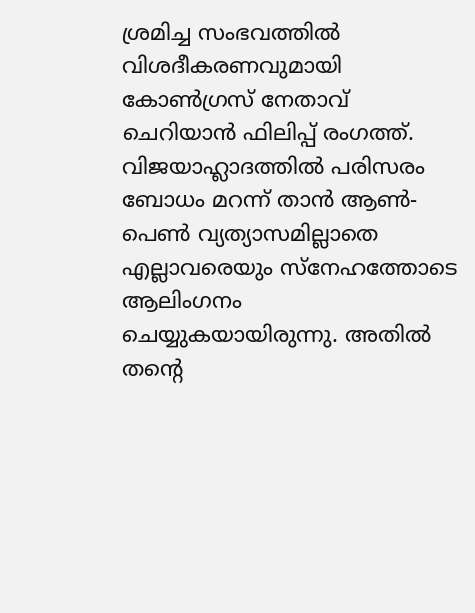ശ്രമിച്ച സംഭവത്തിൽ വിശദീകരണവുമായി കോൺഗ്രസ് നേതാവ് ചെറിയാൻ ഫിലിപ്പ് രംഗത്ത്. വിജയാഹ്ലാദത്തിൽ പരിസരം ബോധം മറന്ന് താൻ ആൺ-പെൺ വ്യത്യാസമില്ലാതെ എല്ലാവരെയും സ്നേഹത്തോടെ ആലിംഗനം ചെയ്യുകയായിരുന്നു. അതിൽ തന്റെ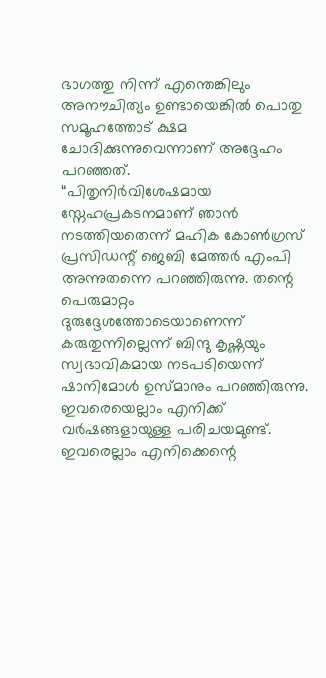ഭാഗത്തു നിന്ന് എന്തെങ്കിലും അനൗചിത്യം ഉണ്ടായെങ്കിൽ പൊതു സമൂഹത്തോട് ക്ഷമ ചോദിക്കുന്നുവെന്നാണ് അദ്ദേഹം പറഞ്ഞത്.
“പിതൃനിർവിശേഷമായ സ്നേഹപ്രകടനമാണ് ഞാൻ നടത്തിയതെന്ന് മഹിക കോൺഗ്രസ് പ്രസിഡന്റ് ജെബി മേത്തർ എംപി അന്നുതന്നെ പറഞ്ഞിരുന്നു. തന്റെ പെരുമാറ്റം ദുരുദ്ദേശത്തോടെയാണെന്ന് കരുതുന്നില്ലെന്ന് ബിന്ദു കൃഷ്ണയും സ്വഭാവികമായ നടപടിയെന്ന് ഷാനിമോൾ ഉസ്മാനും പറഞ്ഞിരുന്നു. ഇവരെയെല്ലാം എനിക്ക് വർഷങ്ങളായുള്ള പരിചയമുണ്ട്. ഇവരെല്ലാം എനിക്കെന്റെ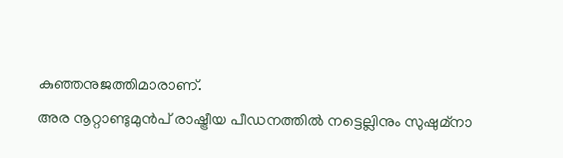കുഞ്ഞനുജത്തിമാരാണ്.
അര നൂറ്റാണ്ടുമുൻപ് രാഷ്ട്രീയ പീഡനത്തിൽ നട്ടെല്ലിനും സുഷുമ്നാ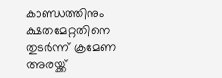കാണ്ഡത്തിനും ക്ഷതമേറ്റതിനെ തുടർന്ന് ക്രമേണ അരയ്ക്ക്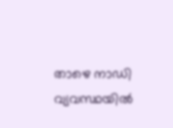താഴെ നാഡി വ്യവസ്ഥയിൽ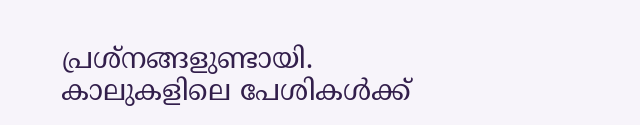പ്രശ്നങ്ങളുണ്ടായി. കാലുകളിലെ പേശികൾക്ക്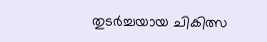തുടർച്ചയായ ചികിത്സ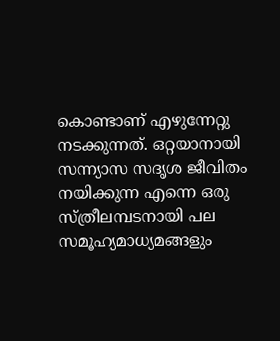കൊണ്ടാണ് എഴുന്നേറ്റു നടക്കുന്നത്. ഒറ്റയാനായി സന്ന്യാസ സദൃശ ജീവിതം നയിക്കുന്ന എന്നെ ഒരു സ്ത്രീലമ്പടനായി പല സമൂഹ്യമാധ്യമങ്ങളും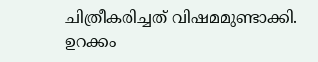ചിത്രീകരിച്ചത് വിഷമമുണ്ടാക്കി. ഉറക്കം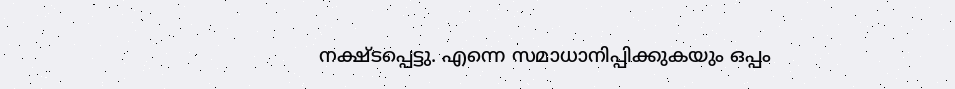നക്ഷ്ടപ്പെട്ടു. എന്നെ സമാധാനിപ്പിക്കുകയും ഒപ്പം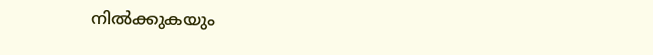നിൽക്കുകയും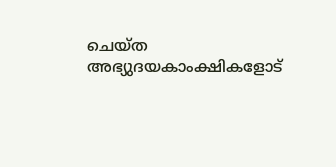ചെയ്ത അഭ്യുദയകാംക്ഷികളോട്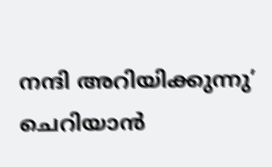നന്ദി അറിയിക്കുന്നു’ ചെറിയാൻ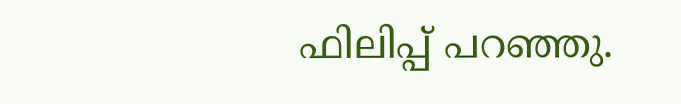ഫിലിപ്പ് പറഞ്ഞു.